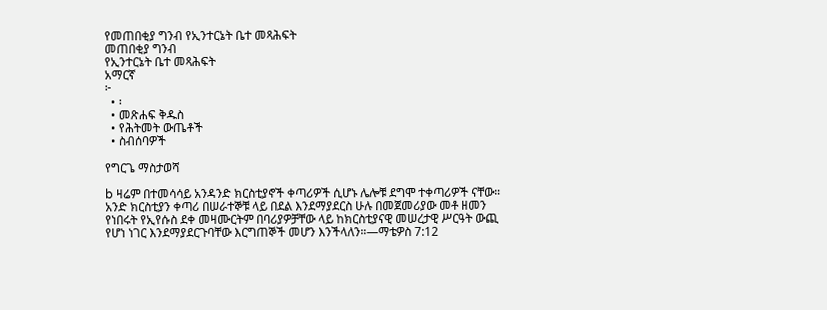የመጠበቂያ ግንብ የኢንተርኔት ቤተ መጻሕፍት
መጠበቂያ ግንብ
የኢንተርኔት ቤተ መጻሕፍት
አማርኛ
፦
  • ፡
  • መጽሐፍ ቅዱስ
  • የሕትመት ውጤቶች
  • ስብሰባዎች

የግርጌ ማስታወሻ

b ዛሬም በተመሳሳይ አንዳንድ ክርስቲያኖች ቀጣሪዎች ሲሆኑ ሌሎቹ ደግሞ ተቀጣሪዎች ናቸው። አንድ ክርስቲያን ቀጣሪ በሠራተኞቹ ላይ በደል እንደማያደርስ ሁሉ በመጀመሪያው መቶ ዘመን የነበሩት የኢየሱስ ደቀ መዛሙርትም በባሪያዎቻቸው ላይ ከክርስቲያናዊ መሠረታዊ ሥርዓት ውጪ የሆነ ነገር እንደማያደርጉባቸው እርግጠኞች መሆን እንችላለን።—ማቴዎስ 7:12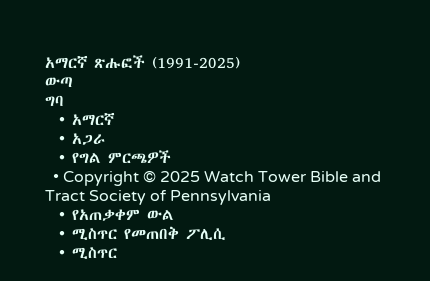አማርኛ ጽሑፎች (1991-2025)
ውጣ
ግባ
  • አማርኛ
  • አጋራ
  • የግል ምርጫዎች
  • Copyright © 2025 Watch Tower Bible and Tract Society of Pennsylvania
  • የአጠቃቀም ውል
  • ሚስጥር የመጠበቅ ፖሊሲ
  • ሚስጥር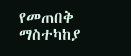የመጠበቅ ማስተካከያ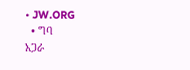• JW.ORG
  • ግባ
አጋራ